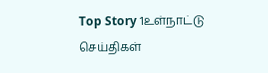Top Story 1உள்நாட்டு செய்திகள்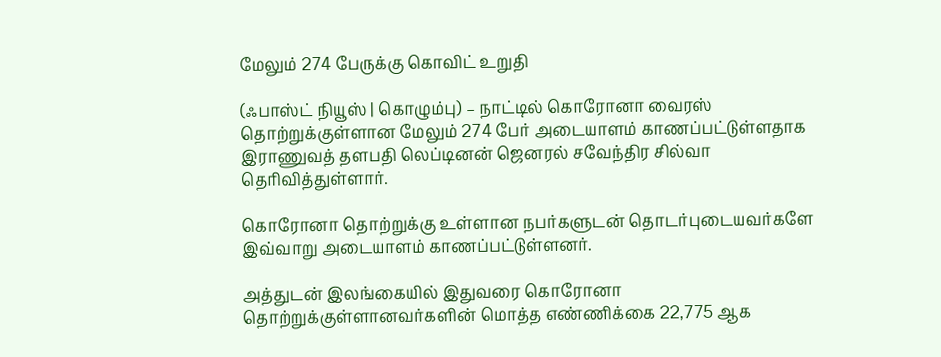மேலும் 274 பேருக்கு கொவிட் உறுதி

(ஃபாஸ்ட் நியூஸ் | கொழும்பு) – நாட்டில் கொரோனா வைரஸ் தொற்றுக்குள்ளான மேலும் 274 பேர் அடையாளம் காணப்பட்டுள்ளதாக இராணுவத் தளபதி லெப்டினன் ஜெனரல் சவேந்திர சில்வா தெரிவித்துள்ளார்.

கொரோனா தொற்றுக்கு உள்ளான நபர்களுடன் தொடர்புடையவர்களே இவ்வாறு அடையாளம் காணப்பட்டுள்ளனர்.

அத்துடன் இலங்கையில் இதுவரை கொரோனா தொற்றுக்குள்ளானவர்களின் மொத்த எண்ணிக்கை 22,775 ஆக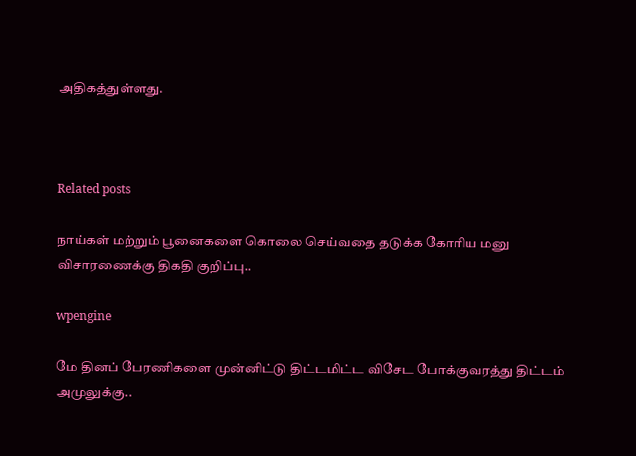அதிகத்துள்ளது.



Related posts

நாய்கள் மற்றும் பூனைகளை கொலை செய்வதை தடுக்க கோரிய மனு விசாரணைக்கு திகதி குறிப்பு..

wpengine

மே தினப் பேரணிகளை முன்னிட்டு திட்டமிட்ட விசேட போக்குவரத்து திட்டம் அமுலுக்கு..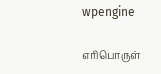wpengine

எரிபொருள்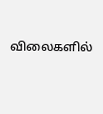விலைகளில்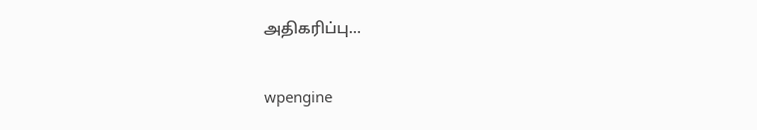அதிகரிப்பு…

wpengine